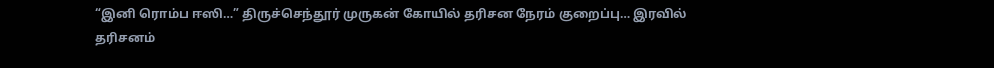“இனி ரொம்ப ஈஸி…” திருச்செந்தூர் முருகன் கோயில் தரிசன நேரம் குறைப்பு… இரவில் தரிசனம்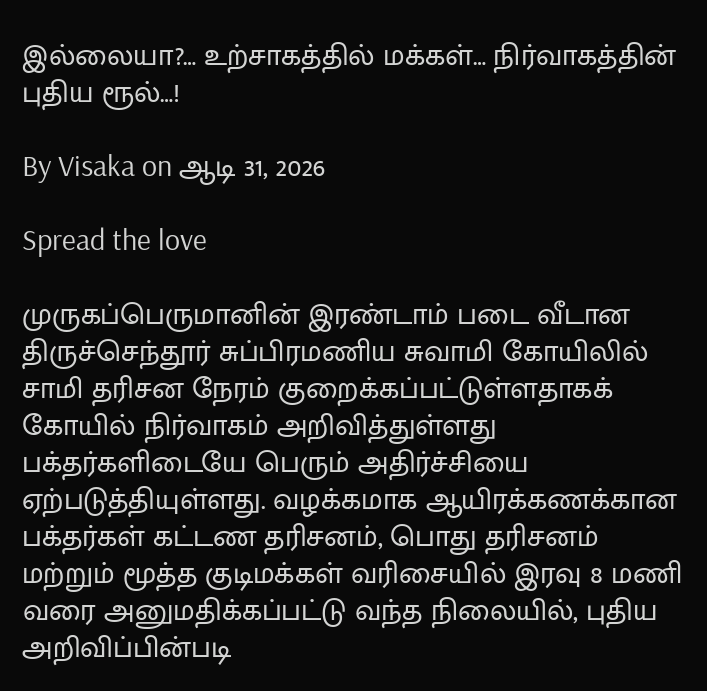இல்லையா?… உற்சாகத்தில் மக்கள்… நிர்வாகத்தின் புதிய ரூல்…!

By Visaka on ஆடி 31, 2026

Spread the love

முருகப்பெருமானின் இரண்டாம் படை வீடான திருச்செந்தூர் சுப்பிரமணிய சுவாமி கோயிலில் சாமி தரிசன நேரம் குறைக்கப்பட்டுள்ளதாகக் கோயில் நிர்வாகம் அறிவித்துள்ளது பக்தர்களிடையே பெரும் அதிர்ச்சியை ஏற்படுத்தியுள்ளது. வழக்கமாக ஆயிரக்கணக்கான பக்தர்கள் கட்டண தரிசனம், பொது தரிசனம் மற்றும் மூத்த குடிமக்கள் வரிசையில் இரவு 8 மணி வரை அனுமதிக்கப்பட்டு வந்த நிலையில், புதிய அறிவிப்பின்படி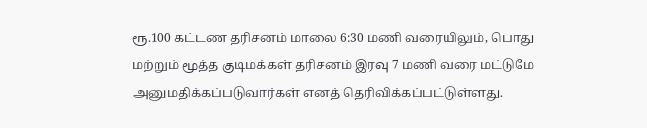ரூ.100 கட்டண தரிசனம் மாலை 6:30 மணி வரையிலும், பொது மற்றும் மூத்த குடிமக்கள் தரிசனம் இரவு 7 மணி வரை மட்டுமே அனுமதிக்கப்படுவார்கள் எனத் தெரிவிக்கப்பட்டுள்ளது.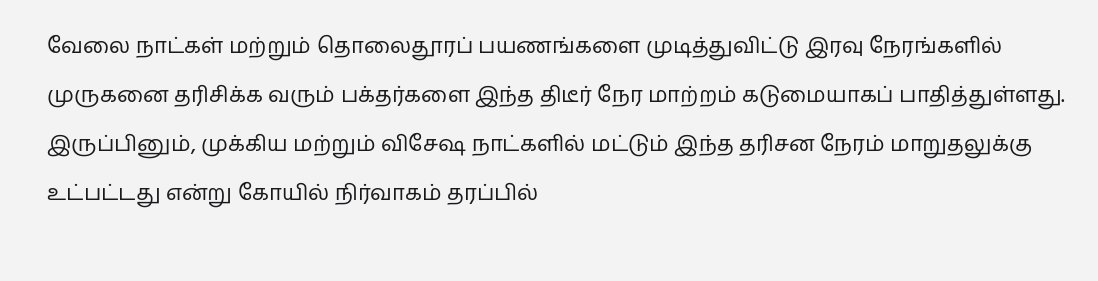வேலை நாட்கள் மற்றும் தொலைதூரப் பயணங்களை முடித்துவிட்டு இரவு நேரங்களில் முருகனை தரிசிக்க வரும் பக்தர்களை இந்த திடீர் நேர மாற்றம் கடுமையாகப் பாதித்துள்ளது. இருப்பினும், முக்கிய மற்றும் விசேஷ நாட்களில் மட்டும் இந்த தரிசன நேரம் மாறுதலுக்கு உட்பட்டது என்று கோயில் நிர்வாகம் தரப்பில்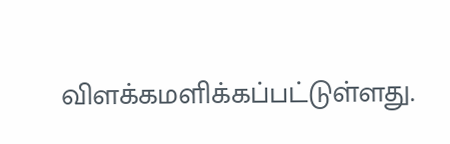விளக்கமளிக்கப்பட்டுள்ளது.